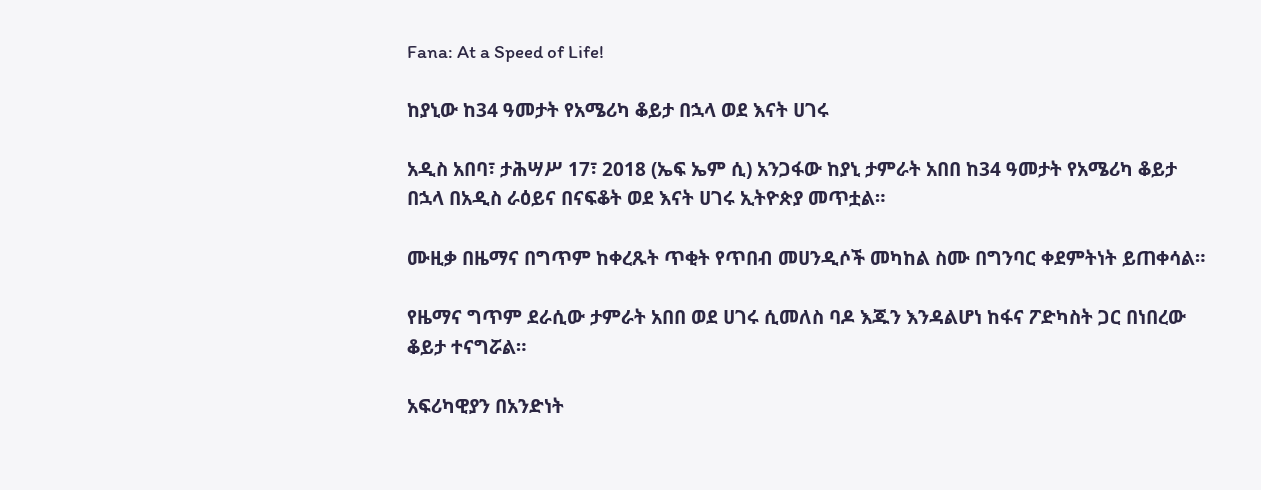Fana: At a Speed of Life!

ከያኒው ከ34 ዓመታት የአሜሪካ ቆይታ በኋላ ወደ እናት ሀገሩ

አዲስ አበባ፣ ታሕሣሥ 17፣ 2018 (ኤፍ ኤም ሲ) አንጋፋው ከያኒ ታምራት አበበ ከ34 ዓመታት የአሜሪካ ቆይታ በኋላ በአዲስ ራዕይና በናፍቆት ወደ እናት ሀገሩ ኢትዮጵያ መጥቷል።

ሙዚቃ በዜማና በግጥም ከቀረጹት ጥቂት የጥበብ መሀንዲሶች መካከል ስሙ በግንባር ቀደምትነት ይጠቀሳል።

የዜማና ግጥም ደራሲው ታምራት አበበ ወደ ሀገሩ ሲመለስ ባዶ እጁን እንዳልሆነ ከፋና ፖድካስት ጋር በነበረው ቆይታ ተናግሯል።

አፍሪካዊያን በአንድነት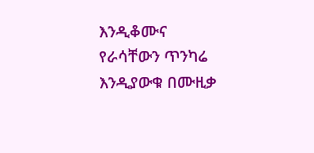እንዲቆሙና የራሳቸውን ጥንካሬ እንዲያውቁ በሙዚቃ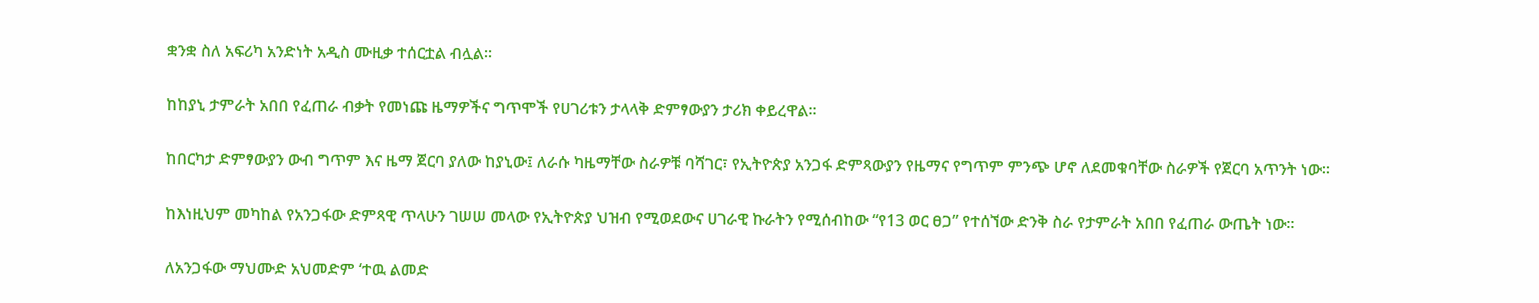ቋንቋ ስለ አፍሪካ አንድነት አዲስ ሙዚቃ ተሰርቷል ብሏል።

ከከያኒ ታምራት አበበ የፈጠራ ብቃት የመነጩ ዜማዎችና ግጥሞች የሀገሪቱን ታላላቅ ድምፃውያን ታሪክ ቀይረዋል።

ከበርካታ ድምፃውያን ውብ ግጥም እና ዜማ ጀርባ ያለው ከያኒው፤ ለራሱ ካዜማቸው ስራዎቹ ባሻገር፣ የኢትዮጵያ አንጋፋ ድምጻውያን የዜማና የግጥም ምንጭ ሆኖ ለደመቁባቸው ስራዎች የጀርባ አጥንት ነው።

ከእነዚህም መካከል የአንጋፋው ድምጻዊ ጥላሁን ገሠሠ መላው የኢትዮጵያ ህዝብ የሚወደውና ሀገራዊ ኩራትን የሚሰብከው “የ13 ወር ፀጋ” የተሰኘው ድንቅ ስራ የታምራት አበበ የፈጠራ ውጤት ነው።

ለአንጋፋው ማህሙድ አህመድም ‘ተዉ ልመድ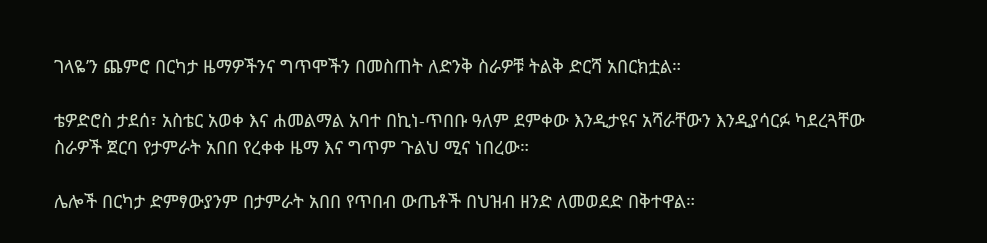ገላዬ’ን ጨምሮ በርካታ ዜማዎችንና ግጥሞችን በመስጠት ለድንቅ ስራዎቹ ትልቅ ድርሻ አበርክቷል።

ቴዎድሮስ ታደሰ፣ አስቴር አወቀ እና ሐመልማል አባተ በኪነ-ጥበቡ ዓለም ደምቀው እንዲታዩና አሻራቸውን እንዲያሳርፉ ካደረጓቸው ስራዎች ጀርባ የታምራት አበበ የረቀቀ ዜማ እና ግጥም ጉልህ ሚና ነበረው።

ሌሎች በርካታ ድምፃውያንም በታምራት አበበ የጥበብ ውጤቶች በህዝብ ዘንድ ለመወደድ በቅተዋል።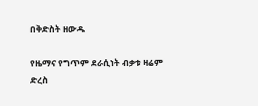በቅድስት ዘውዱ

የዜማና የግጥም ደራሲነት ብቃቱ ዛሬም ድረስ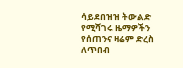ሳይደበዝዝ ትውልድ የሚሻገሩ ዜማዎችን የሰጠንና ዛሬም ድረስ ለጥበብ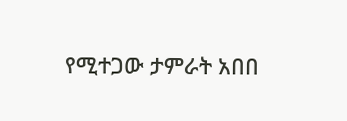የሚተጋው ታምራት አበበ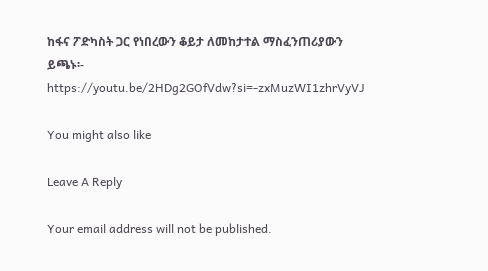ከፋና ፖድካስት ጋር የነበረውን ቆይታ ለመከታተል ማስፈንጠሪያውን ይጫኑ፡- https://youtu.be/2HDg2GOfVdw?si=-zxMuzWI1zhrVyVJ

You might also like

Leave A Reply

Your email address will not be published.